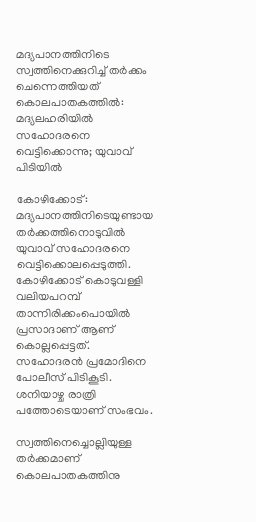മദ്യപാനത്തിനിടെ സ്വത്തിനെക്കുറിച്ച് തർക്കം ചെന്നെത്തിയത് കൊലപാതകത്തിൽ: മദ്യലഹരിയില്‍ സഹോദരനെ വെട്ടിക്കൊന്നു; യുവാവ് പിടിയില്‍

കോഴിക്കോട്: മദ്യപാനത്തിനിടെയുണ്ടായ തര്‍ക്കത്തിനൊടുവിൽ യുവാവ് സഹോദരനെ വെട്ടിക്കൊലപ്പെടുത്തി. കോഴിക്കോട് കൊടുവള്ളി വലിയപറമ്പ് താന്നിരിക്കംപൊയില്‍ പ്രസാദാണ് ആണ് കൊല്ലപ്പെട്ടത്. സഹോദരന്‍ പ്രമോദിനെ പോലീസ് പിടികൂടി. ശനിയാഴ്ച രാത്രി പത്തോടെയാണ് സംഭവം.

സ്വത്തിനെച്ചൊല്ലിയുള്ള തര്‍ക്കമാണ് കൊലപാതകത്തിനു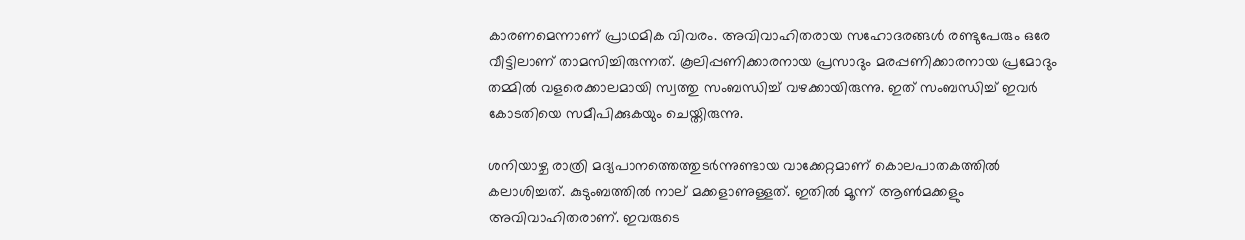കാരണമെന്നാണ് പ്രാഥമിക വിവരം. അവിവാഹിതരായ സഹോദരങ്ങൾ രണ്ടുപേരും ഒരേ വീട്ടിലാണ് താമസിച്ചിരുന്നത്. കൂലിപ്പണിക്കാരനായ പ്രസാദും മരപ്പണിക്കാരനായ പ്രമോദും തമ്മില്‍ വളരെക്കാലമായി സ്വത്തു സംബന്ധിച്ച് വഴക്കായിരുന്നു. ഇത് സംബന്ധിച്ച് ഇവര്‍ കോടതിയെ സമീപിക്കുകയും ചെയ്തിരുന്നു.

ശനിയാഴ്ച രാത്രി മദ്യപാനത്തെത്തുടര്‍ന്നുണ്ടായ വാക്കേറ്റമാണ് കൊലപാതകത്തില്‍ കലാശിച്ചത്. കുടുംബത്തില്‍ നാല് മക്കളാണുള്ളത്. ഇതില്‍ മൂന്ന് ആണ്‍മക്കളും അവിവാഹിതരാണ്. ഇവരുടെ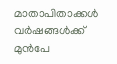മാതാപിതാക്കള്‍ വര്‍ഷങ്ങള്‍ക്ക് മുന്‍പേ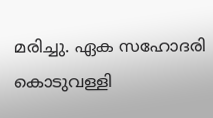മരിച്ചു. ഏക സഹോദരി കൊടുവള്ളി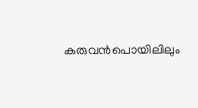കരുവന്‍പൊയിലിലും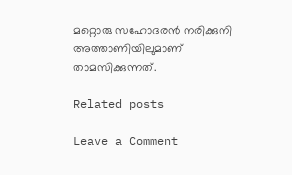മറ്റൊരു സഹോദരന്‍ നരിക്കുനി അത്താണിയിലുമാണ് താമസിക്കുന്നത്.

Related posts

Leave a Comment